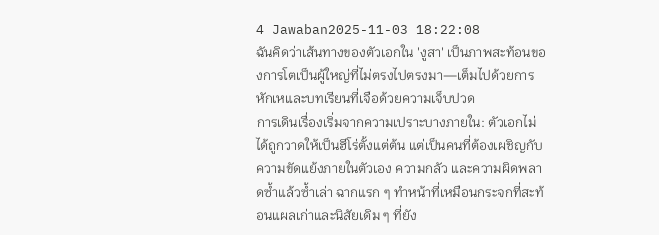4 Jawaban2025-11-03 18:22:08
ฉันคิดว่าเส้นทางของตัวเอกใน 'งูสา' เป็นภาพสะท้อนของการโตเป็นผู้ใหญ่ที่ไม่ตรงไปตรงมา—เต็มไปด้วยการหักเหและบทเรียนที่เจือด้วยความเจ็บปวด
การเดินเรื่องเริ่มจากความเปราะบางภายใน: ตัวเอกไม่ได้ถูกวาดให้เป็นฮีโร่ตั้งแต่ต้น แต่เป็นคนที่ต้องเผชิญกับความขัดแย้งภายในตัวเอง ความกลัว และความผิดพลาดซ้ำแล้วซ้ำเล่า ฉากแรก ๆ ทำหน้าที่เหมือนกระจกที่สะท้อนแผลเก่าและนิสัยเดิม ๆ ที่ยัง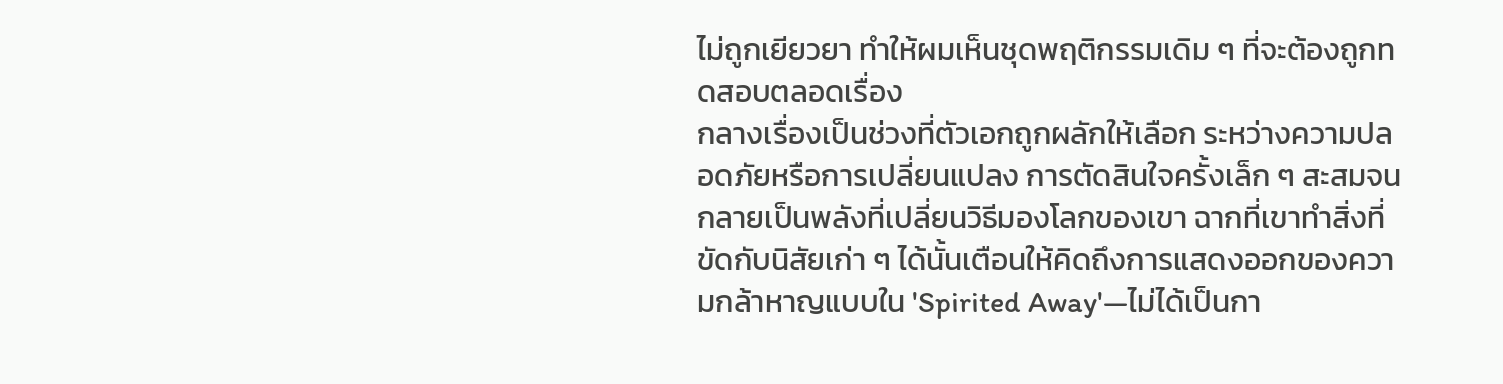ไม่ถูกเยียวยา ทำให้ผมเห็นชุดพฤติกรรมเดิม ๆ ที่จะต้องถูกทดสอบตลอดเรื่อง
กลางเรื่องเป็นช่วงที่ตัวเอกถูกผลักให้เลือก ระหว่างความปลอดภัยหรือการเปลี่ยนแปลง การตัดสินใจครั้งเล็ก ๆ สะสมจนกลายเป็นพลังที่เปลี่ยนวิธีมองโลกของเขา ฉากที่เขาทำสิ่งที่ขัดกับนิสัยเก่า ๆ ได้นั้นเตือนให้คิดถึงการแสดงออกของความกล้าหาญแบบใน 'Spirited Away'—ไม่ได้เป็นกา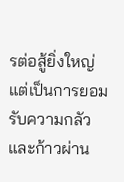รต่อสู้ยิ่งใหญ่ แต่เป็นการยอมรับความกลัวและก้าวผ่าน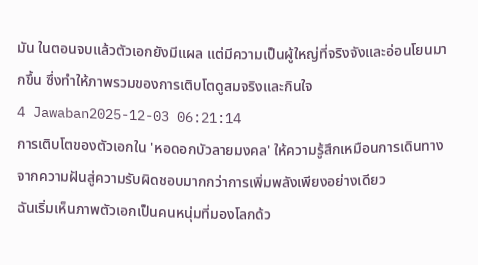มัน ในตอนจบแล้วตัวเอกยังมีแผล แต่มีความเป็นผู้ใหญ่ที่จริงจังและอ่อนโยนมากขึ้น ซึ่งทำให้ภาพรวมของการเติบโตดูสมจริงและกินใจ
4 Jawaban2025-12-03 06:21:14
การเติบโตของตัวเอกใน 'หอดอกบัวลายมงคล' ให้ความรู้สึกเหมือนการเดินทางจากความฝันสู่ความรับผิดชอบมากกว่าการเพิ่มพลังเพียงอย่างเดียว
ฉันเริ่มเห็นภาพตัวเอกเป็นคนหนุ่มที่มองโลกด้ว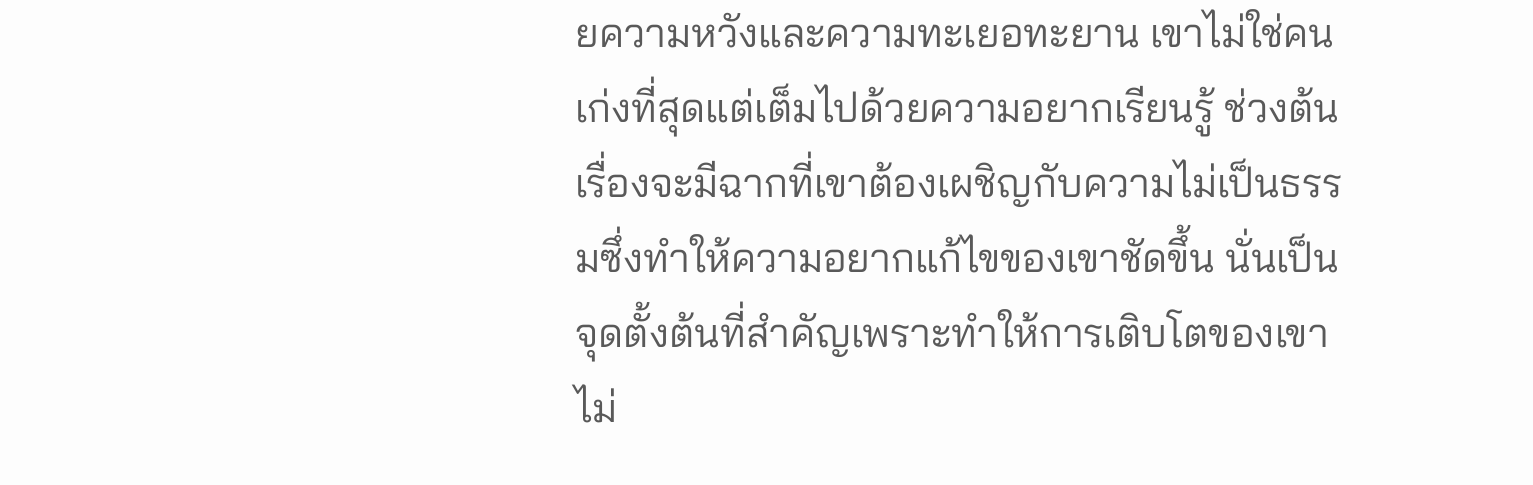ยความหวังและความทะเยอทะยาน เขาไม่ใช่คนเก่งที่สุดแต่เต็มไปด้วยความอยากเรียนรู้ ช่วงต้นเรื่องจะมีฉากที่เขาต้องเผชิญกับความไม่เป็นธรรมซึ่งทำให้ความอยากแก้ไขของเขาชัดขึ้น นั่นเป็นจุดตั้งต้นที่สำคัญเพราะทำให้การเติบโตของเขาไม่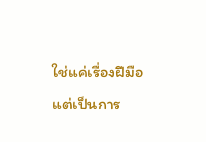ใช่แค่เรื่องฝีมือ แต่เป็นการ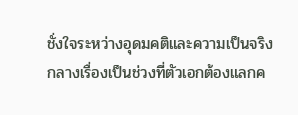ชั่งใจระหว่างอุดมคติและความเป็นจริง
กลางเรื่องเป็นช่วงที่ตัวเอกต้องแลกค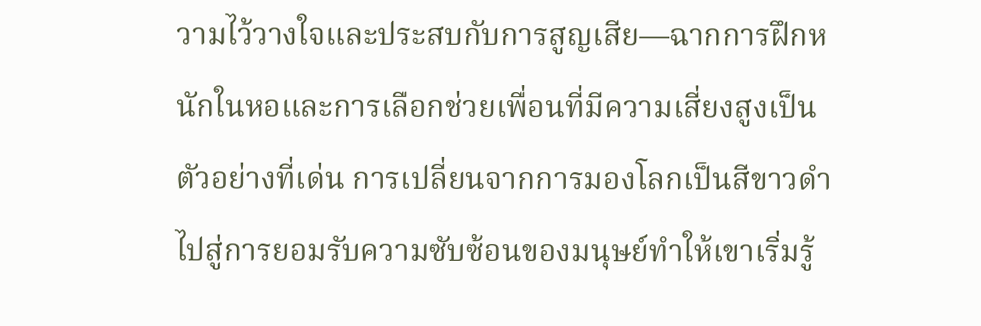วามไว้วางใจและประสบกับการสูญเสีย—ฉากการฝึกหนักในหอและการเลือกช่วยเพื่อนที่มีความเสี่ยงสูงเป็นตัวอย่างที่เด่น การเปลี่ยนจากการมองโลกเป็นสีขาวดำไปสู่การยอมรับความซับซ้อนของมนุษย์ทำให้เขาเริ่มรู้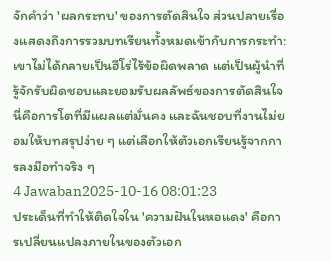จักคำว่า 'ผลกระทบ' ของการตัดสินใจ ส่วนปลายเรื่องแสดงถึงการรวมบทเรียนทั้งหมดเข้ากับการกระทำ: เขาไม่ได้กลายเป็นฮีโร่ไร้ข้อผิดพลาด แต่เป็นผู้นำที่รู้จักรับผิดชอบและยอมรับผลลัพธ์ของการตัดสินใจ นี่คือการโตที่มีแผลแต่มั่นคง และฉันชอบที่งานไม่ยอมให้บทสรุปง่าย ๆ แต่เลือกให้ตัวเอกเรียนรู้จากการลงมือทำจริง ๆ
4 Jawaban2025-10-16 08:01:23
ประเด็นที่ทำให้ติดใจใน 'ความฝันในหอแดง' คือการเปลี่ยนแปลงภายในของตัวเอก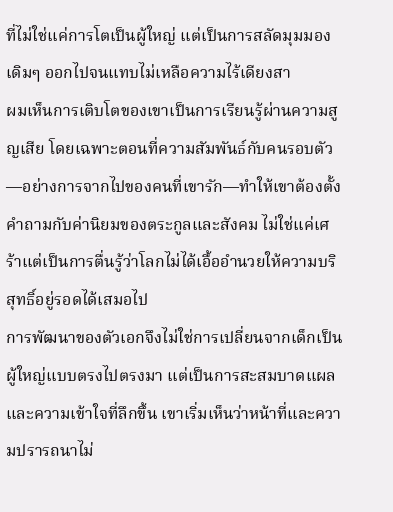ที่ไม่ใช่แค่การโตเป็นผู้ใหญ่ แต่เป็นการสลัดมุมมองเดิมๆ ออกไปจนแทบไม่เหลือความไร้เดียงสา
ผมเห็นการเติบโตของเขาเป็นการเรียนรู้ผ่านความสูญเสีย โดยเฉพาะตอนที่ความสัมพันธ์กับคนรอบตัว—อย่างการจากไปของคนที่เขารัก—ทำให้เขาต้องตั้งคำถามกับค่านิยมของตระกูลและสังคม ไม่ใช่แค่เศร้าแต่เป็นการตื่นรู้ว่าโลกไม่ได้เอื้ออำนวยให้ความบริสุทธิ์อยู่รอดได้เสมอไป
การพัฒนาของตัวเอกจึงไม่ใช่การเปลี่ยนจากเด็กเป็นผู้ใหญ่แบบตรงไปตรงมา แต่เป็นการสะสมบาดแผลและความเข้าใจที่ลึกขึ้น เขาเริ่มเห็นว่าหน้าที่และความปรารถนาไม่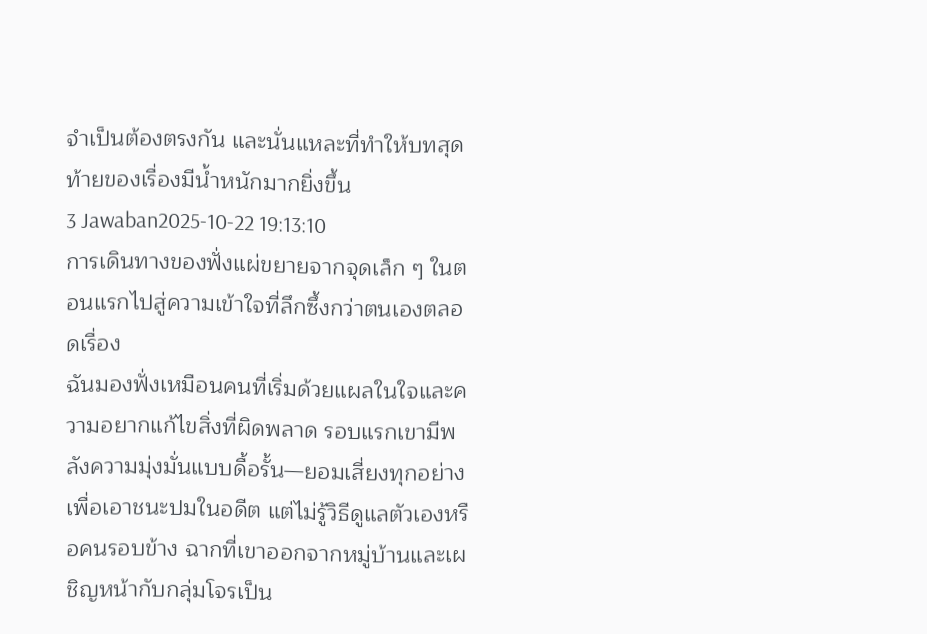จำเป็นต้องตรงกัน และนั่นแหละที่ทำให้บทสุดท้ายของเรื่องมีน้ำหนักมากยิ่งขึ้น
3 Jawaban2025-10-22 19:13:10
การเดินทางของฟั่งแผ่ขยายจากจุดเล็ก ๆ ในตอนแรกไปสู่ความเข้าใจที่ลึกซึ้งกว่าตนเองตลอดเรื่อง
ฉันมองฟั่งเหมือนคนที่เริ่มด้วยแผลในใจและความอยากแก้ไขสิ่งที่ผิดพลาด รอบแรกเขามีพลังความมุ่งมั่นแบบดื้อรั้น—ยอมเสี่ยงทุกอย่างเพื่อเอาชนะปมในอดีต แต่ไม่รู้วิธีดูแลตัวเองหรือคนรอบข้าง ฉากที่เขาออกจากหมู่บ้านและเผชิญหน้ากับกลุ่มโจรเป็น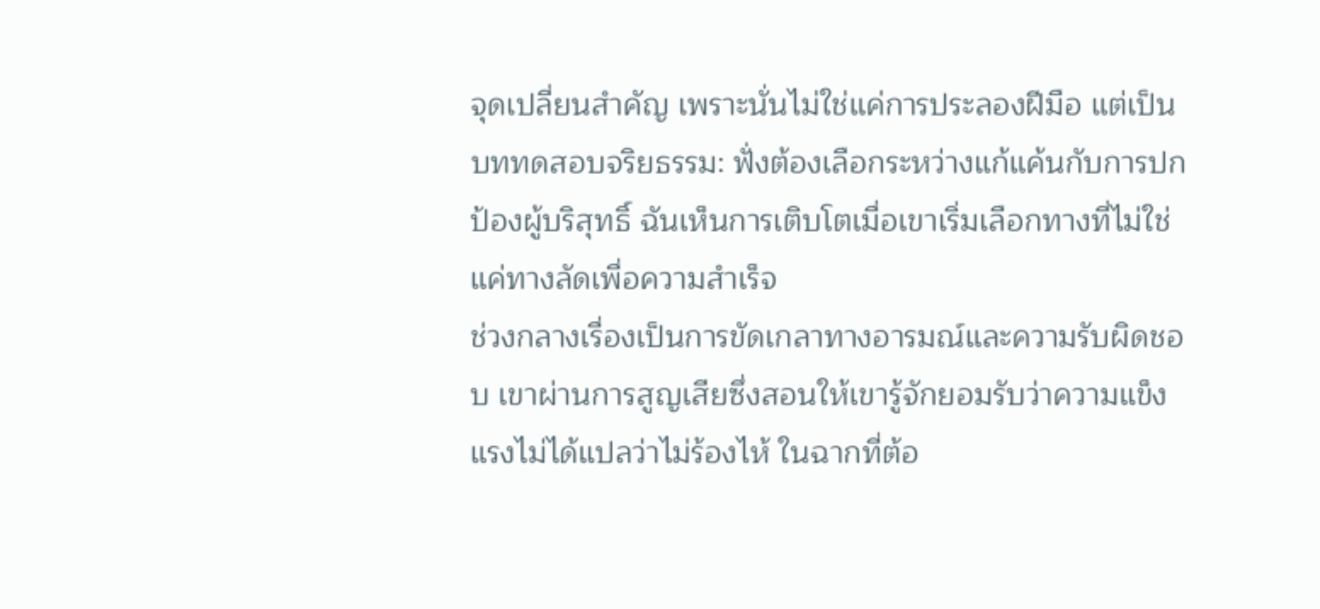จุดเปลี่ยนสำคัญ เพราะนั่นไม่ใช่แค่การประลองฝีมือ แต่เป็นบททดสอบจริยธรรม: ฟั่งต้องเลือกระหว่างแก้แค้นกับการปกป้องผู้บริสุทธิ์ ฉันเห็นการเติบโตเมื่อเขาเริ่มเลือกทางที่ไม่ใช่แค่ทางลัดเพื่อความสำเร็จ
ช่วงกลางเรื่องเป็นการขัดเกลาทางอารมณ์และความรับผิดชอบ เขาผ่านการสูญเสียซึ่งสอนให้เขารู้จักยอมรับว่าความแข็งแรงไม่ได้แปลว่าไม่ร้องไห้ ในฉากที่ต้อ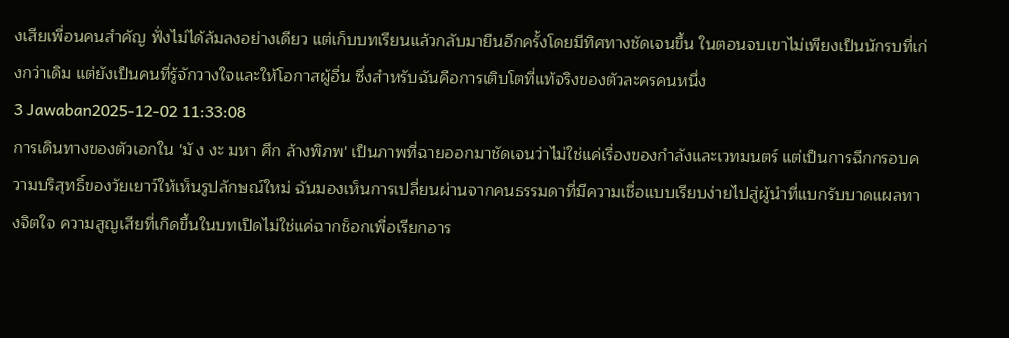งเสียเพื่อนคนสำคัญ ฟั่งไม่ได้ล้มลงอย่างเดียว แต่เก็บบทเรียนแล้วกลับมายืนอีกครั้งโดยมีทิศทางชัดเจนขึ้น ในตอนจบเขาไม่เพียงเป็นนักรบที่เก่งกว่าเดิม แต่ยังเป็นคนที่รู้จักวางใจและให้โอกาสผู้อื่น ซึ่งสำหรับฉันคือการเติบโตที่แท้จริงของตัวละครคนหนึ่ง
3 Jawaban2025-12-02 11:33:08
การเดินทางของตัวเอกใน 'มั ง งะ มหา ศึก ล้างพิภพ' เป็นภาพที่ฉายออกมาชัดเจนว่าไม่ใช่แค่เรื่องของกำลังและเวทมนตร์ แต่เป็นการฉีกกรอบความบริสุทธิ์ของวัยเยาว์ให้เห็นรูปลักษณ์ใหม่ ฉันมองเห็นการเปลี่ยนผ่านจากคนธรรมดาที่มีความเชื่อแบบเรียบง่ายไปสู่ผู้นำที่แบกรับบาดแผลทางจิตใจ ความสูญเสียที่เกิดขึ้นในบทเปิดไม่ใช่แค่ฉากช็อกเพื่อเรียกอาร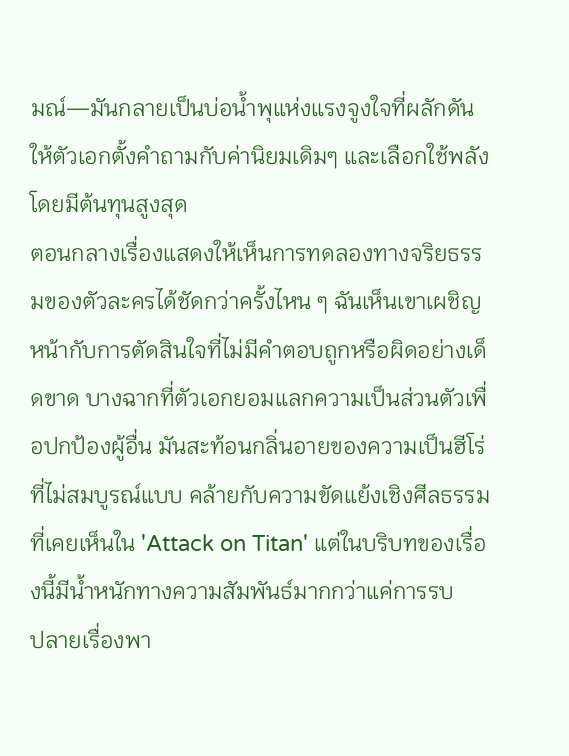มณ์—มันกลายเป็นบ่อน้ำพุแห่งแรงจูงใจที่ผลักดันให้ตัวเอกตั้งคำถามกับค่านิยมเดิมๆ และเลือกใช้พลังโดยมีต้นทุนสูงสุด
ตอนกลางเรื่องแสดงให้เห็นการทดลองทางจริยธรรมของตัวละครได้ชัดกว่าครั้งไหน ๆ ฉันเห็นเขาเผชิญหน้ากับการตัดสินใจที่ไม่มีคำตอบถูกหรือผิดอย่างเด็ดขาด บางฉากที่ตัวเอกยอมแลกความเป็นส่วนตัวเพื่อปกป้องผู้อื่น มันสะท้อนกลิ่นอายของความเป็นฮีโร่ที่ไม่สมบูรณ์แบบ คล้ายกับความขัดแย้งเชิงศีลธรรมที่เคยเห็นใน 'Attack on Titan' แต่ในบริบทของเรื่องนี้มีน้ำหนักทางความสัมพันธ์มากกว่าแค่การรบ
ปลายเรื่องพา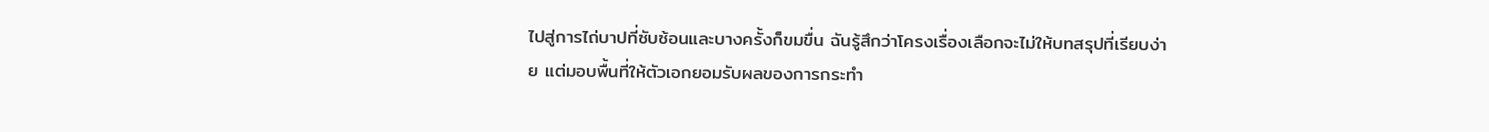ไปสู่การไถ่บาปที่ซับซ้อนและบางครั้งก็ขมขื่น ฉันรู้สึกว่าโครงเรื่องเลือกจะไม่ให้บทสรุปที่เรียบง่าย แต่มอบพื้นที่ให้ตัวเอกยอมรับผลของการกระทำ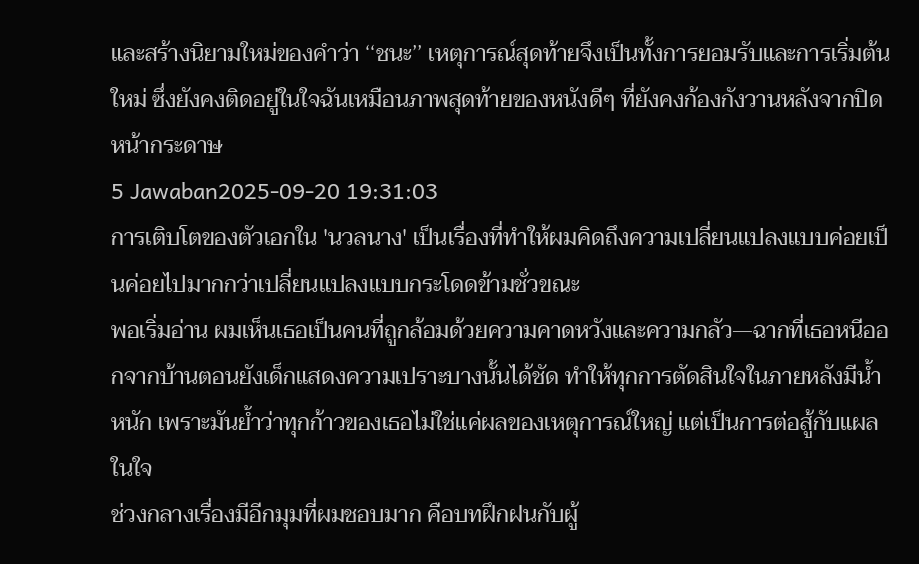และสร้างนิยามใหม่ของคำว่า ‘‘ชนะ’’ เหตุการณ์สุดท้ายจึงเป็นทั้งการยอมรับและการเริ่มต้นใหม่ ซึ่งยังคงติดอยู่ในใจฉันเหมือนภาพสุดท้ายของหนังดีๆ ที่ยังคงก้องกังวานหลังจากปิดหน้ากระดาษ
5 Jawaban2025-09-20 19:31:03
การเติบโตของตัวเอกใน 'นวลนาง' เป็นเรื่องที่ทำให้ผมคิดถึงความเปลี่ยนแปลงแบบค่อยเป็นค่อยไปมากกว่าเปลี่ยนแปลงแบบกระโดดข้ามชั่วขณะ
พอเริ่มอ่าน ผมเห็นเธอเป็นคนที่ถูกล้อมด้วยความคาดหวังและความกลัว—ฉากที่เธอหนีออกจากบ้านตอนยังเด็กแสดงความเปราะบางนั้นได้ชัด ทำให้ทุกการตัดสินใจในภายหลังมีน้ำหนัก เพราะมันย้ำว่าทุกก้าวของเธอไม่ใช่แค่ผลของเหตุการณ์ใหญ่ แต่เป็นการต่อสู้กับแผลในใจ
ช่วงกลางเรื่องมีอีกมุมที่ผมชอบมาก คือบทฝึกฝนกับผู้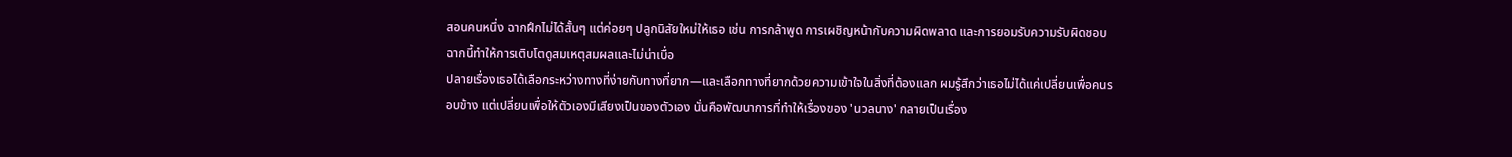สอนคนหนึ่ง ฉากฝึกไม่ได้สั้นๆ แต่ค่อยๆ ปลูกนิสัยใหม่ให้เธอ เช่น การกล้าพูด การเผชิญหน้ากับความผิดพลาด และการยอมรับความรับผิดชอบ ฉากนี้ทำให้การเติบโตดูสมเหตุสมผลและไม่น่าเบื่อ
ปลายเรื่องเธอได้เลือกระหว่างทางที่ง่ายกับทางที่ยาก—และเลือกทางที่ยากด้วยความเข้าใจในสิ่งที่ต้องแลก ผมรู้สึกว่าเธอไม่ได้แค่เปลี่ยนเพื่อคนรอบข้าง แต่เปลี่ยนเพื่อให้ตัวเองมีเสียงเป็นของตัวเอง นั่นคือพัฒนาการที่ทำให้เรื่องของ 'นวลนาง' กลายเป็นเรื่อง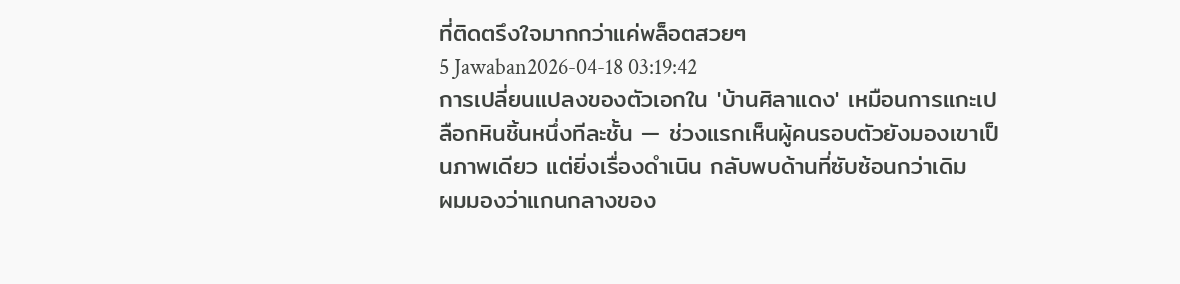ที่ติดตรึงใจมากกว่าแค่พล็อตสวยๆ
5 Jawaban2026-04-18 03:19:42
การเปลี่ยนแปลงของตัวเอกใน 'บ้านศิลาแดง' เหมือนการแกะเปลือกหินชิ้นหนึ่งทีละชั้น — ช่วงแรกเห็นผู้คนรอบตัวยังมองเขาเป็นภาพเดียว แต่ยิ่งเรื่องดำเนิน กลับพบด้านที่ซับซ้อนกว่าเดิม
ผมมองว่าแกนกลางของ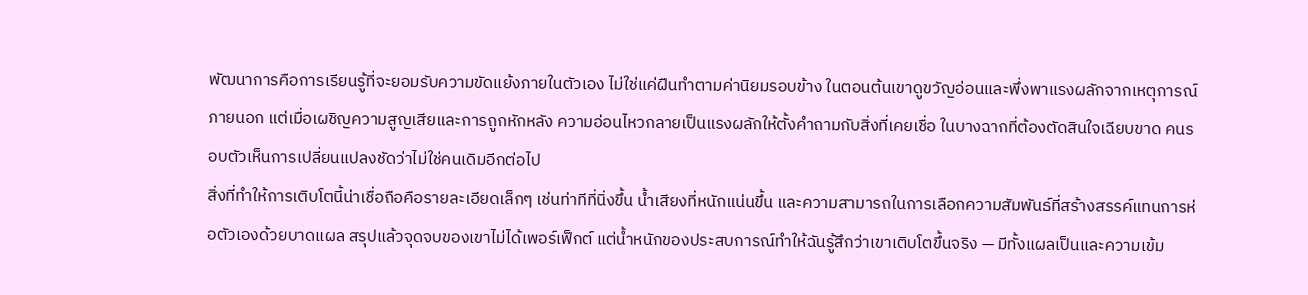พัฒนาการคือการเรียนรู้ที่จะยอมรับความขัดแย้งภายในตัวเอง ไม่ใช่แค่ฝืนทำตามค่านิยมรอบข้าง ในตอนต้นเขาดูขวัญอ่อนและพึ่งพาแรงผลักจากเหตุการณ์ภายนอก แต่เมื่อเผชิญความสูญเสียและการถูกหักหลัง ความอ่อนไหวกลายเป็นแรงผลักให้ตั้งคำถามกับสิ่งที่เคยเชื่อ ในบางฉากที่ต้องตัดสินใจเฉียบขาด คนรอบตัวเห็นการเปลี่ยนแปลงชัดว่าไม่ใช่คนเดิมอีกต่อไป
สิ่งที่ทำให้การเติบโตนี้น่าเชื่อถือคือรายละเอียดเล็กๆ เช่นท่าทีที่นิ่งขึ้น น้ำเสียงที่หนักแน่นขึ้น และความสามารถในการเลือกความสัมพันธ์ที่สร้างสรรค์แทนการห่อตัวเองด้วยบาดแผล สรุปแล้วจุดจบของเขาไม่ได้เพอร์เฟ็กต์ แต่น้ำหนักของประสบการณ์ทำให้ฉันรู้สึกว่าเขาเติบโตขึ้นจริง — มีทั้งแผลเป็นและความเข้ม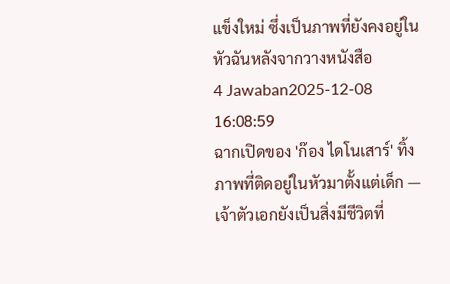แข็งใหม่ ซึ่งเป็นภาพที่ยังคงอยู่ในหัวฉันหลังจากวางหนังสือ
4 Jawaban2025-12-08 16:08:59
ฉากเปิดของ 'ก๊อง ไดโนเสาร์' ทิ้งภาพที่ติดอยู่ในหัวมาตั้งแต่เด็ก — เจ้าตัวเอกยังเป็นสิ่งมีชีวิตที่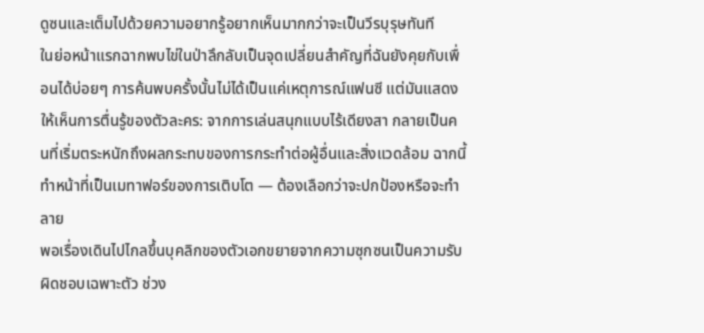ดูซนและเต็มไปด้วยความอยากรู้อยากเห็นมากกว่าจะเป็นวีรบุรุษทันที
ในย่อหน้าแรกฉากพบไข่ในป่าลึกลับเป็นจุดเปลี่ยนสำคัญที่ฉันยังคุยกับเพื่อนได้บ่อยๆ การค้นพบครั้งนั้นไม่ได้เป็นแค่เหตุการณ์แฟนซี แต่มันแสดงให้เห็นการตื่นรู้ของตัวละคร: จากการเล่นสนุกแบบไร้เดียงสา กลายเป็นคนที่เริ่มตระหนักถึงผลกระทบของการกระทำต่อผู้อื่นและสิ่งแวดล้อม ฉากนี้ทำหน้าที่เป็นเมทาฟอร์ของการเติบโต — ต้องเลือกว่าจะปกป้องหรือจะทำลาย
พอเรื่องเดินไปไกลขึ้นบุคลิกของตัวเอกขยายจากความซุกซนเป็นความรับผิดชอบเฉพาะตัว ช่วง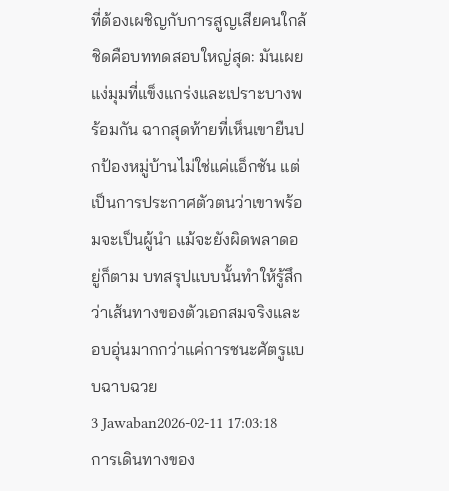ที่ต้องเผชิญกับการสูญเสียคนใกล้ชิดคือบททดสอบใหญ่สุด: มันเผยแง่มุมที่แข็งแกร่งและเปราะบางพร้อมกัน ฉากสุดท้ายที่เห็นเขายืนปกป้องหมู่บ้านไม่ใช่แค่แอ็กชัน แต่เป็นการประกาศตัวตนว่าเขาพร้อมจะเป็นผู้นำ แม้จะยังผิดพลาดอยู่ก็ตาม บทสรุปแบบนั้นทำให้รู้สึกว่าเส้นทางของตัวเอกสมจริงและอบอุ่นมากกว่าแค่การชนะศัตรูแบบฉาบฉวย
3 Jawaban2026-02-11 17:03:18
การเดินทางของ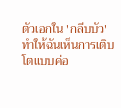ตัวเอกใน 'กลีบบัว' ทำให้ฉันเห็นการเติบโตแบบค่อ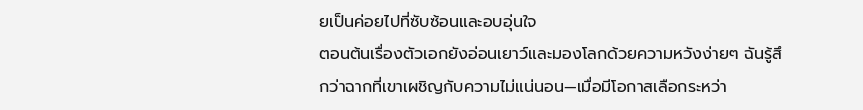ยเป็นค่อยไปที่ซับซ้อนและอบอุ่นใจ
ตอนต้นเรื่องตัวเอกยังอ่อนเยาว์และมองโลกด้วยความหวังง่ายๆ ฉันรู้สึกว่าฉากที่เขาเผชิญกับความไม่แน่นอน—เมื่อมีโอกาสเลือกระหว่า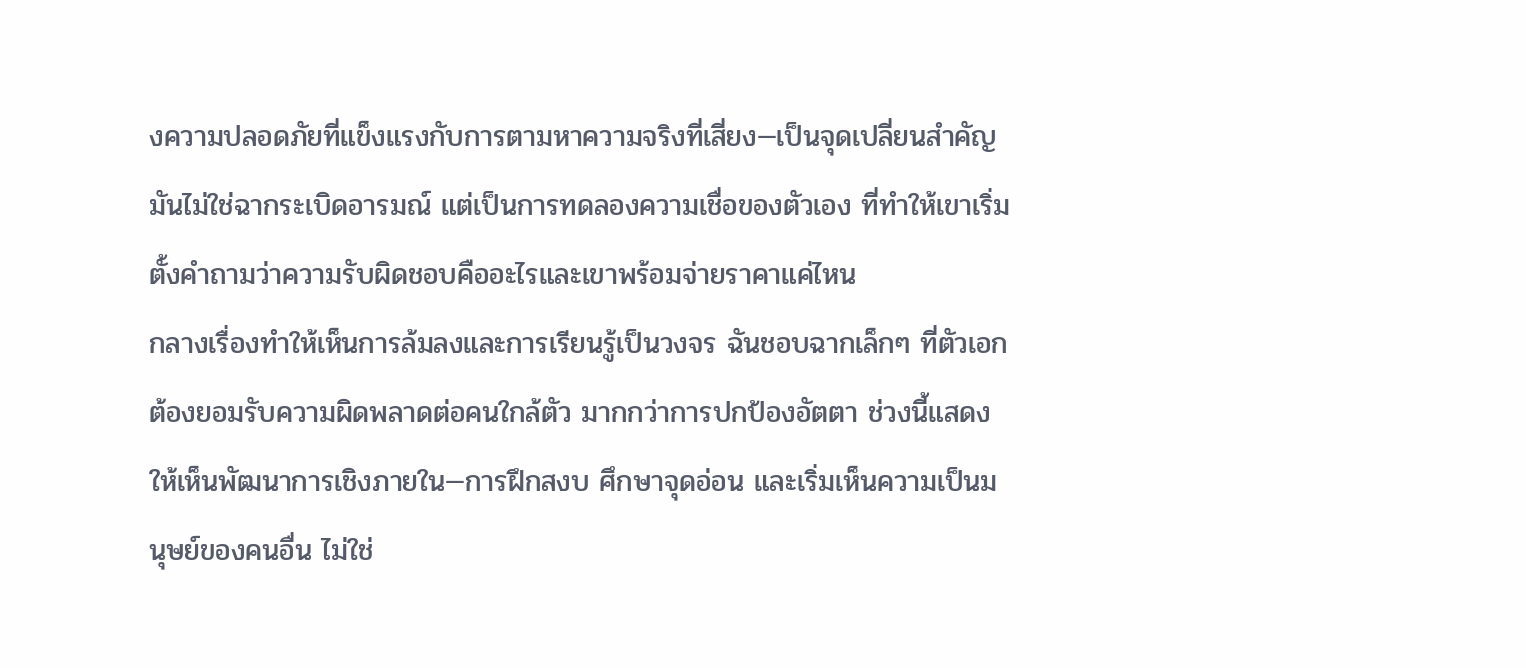งความปลอดภัยที่แข็งแรงกับการตามหาความจริงที่เสี่ยง—เป็นจุดเปลี่ยนสำคัญ มันไม่ใช่ฉากระเบิดอารมณ์ แต่เป็นการทดลองความเชื่อของตัวเอง ที่ทำให้เขาเริ่มตั้งคำถามว่าความรับผิดชอบคืออะไรและเขาพร้อมจ่ายราคาแค่ไหน
กลางเรื่องทำให้เห็นการล้มลงและการเรียนรู้เป็นวงจร ฉันชอบฉากเล็กๆ ที่ตัวเอกต้องยอมรับความผิดพลาดต่อคนใกล้ตัว มากกว่าการปกป้องอัตตา ช่วงนี้แสดงให้เห็นพัฒนาการเชิงภายใน—การฝึกสงบ ศึกษาจุดอ่อน และเริ่มเห็นความเป็นมนุษย์ของคนอื่น ไม่ใช่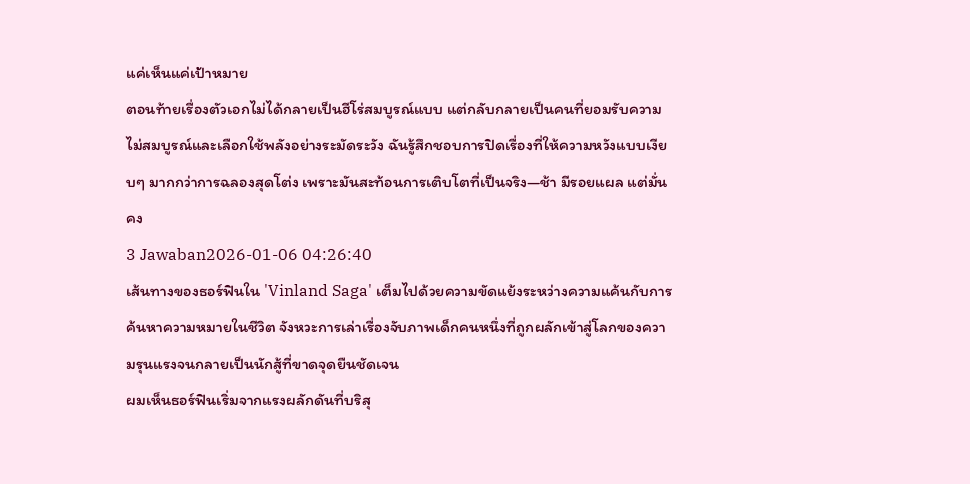แค่เห็นแค่เป้าหมาย
ตอนท้ายเรื่องตัวเอกไม่ได้กลายเป็นฮีโร่สมบูรณ์แบบ แต่กลับกลายเป็นคนที่ยอมรับความไม่สมบูรณ์และเลือกใช้พลังอย่างระมัดระวัง ฉันรู้สึกชอบการปิดเรื่องที่ให้ความหวังแบบเงียบๆ มากกว่าการฉลองสุดโต่ง เพราะมันสะท้อนการเติบโตที่เป็นจริง—ช้า มีรอยแผล แต่มั่นคง
3 Jawaban2026-01-06 04:26:40
เส้นทางของธอร์ฟินใน 'Vinland Saga' เต็มไปด้วยความขัดแย้งระหว่างความแค้นกับการค้นหาความหมายในชีวิต จังหวะการเล่าเรื่องจับภาพเด็กคนหนึ่งที่ถูกผลักเข้าสู่โลกของความรุนแรงจนกลายเป็นนักสู้ที่ขาดจุดยืนชัดเจน
ผมเห็นธอร์ฟินเริ่มจากแรงผลักดันที่บริสุ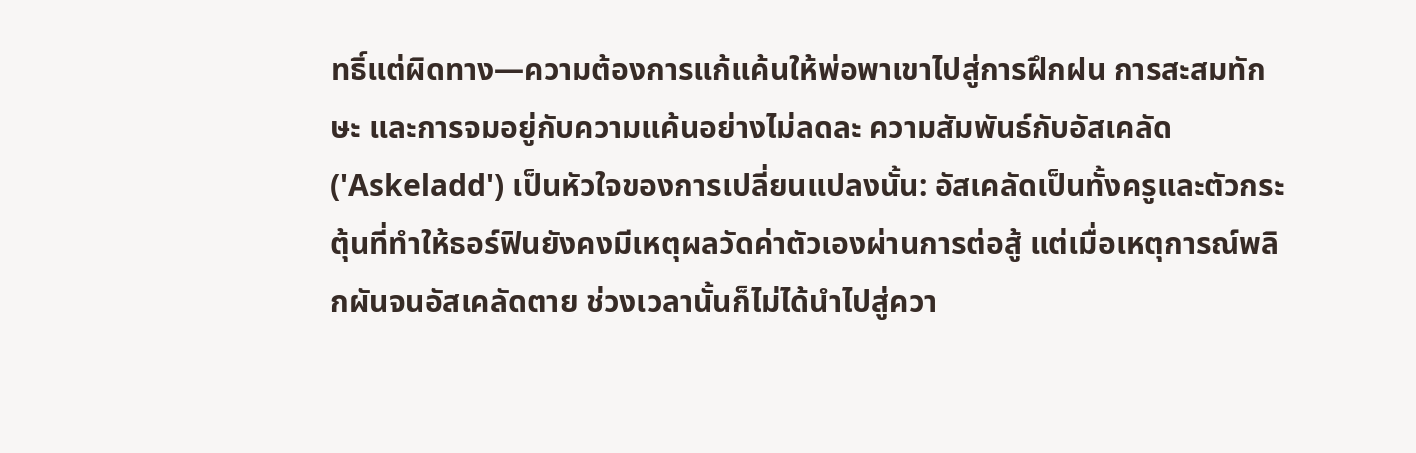ทธิ์แต่ผิดทาง—ความต้องการแก้แค้นให้พ่อพาเขาไปสู่การฝึกฝน การสะสมทักษะ และการจมอยู่กับความแค้นอย่างไม่ลดละ ความสัมพันธ์กับอัสเคลัด ('Askeladd') เป็นหัวใจของการเปลี่ยนแปลงนั้น: อัสเคลัดเป็นทั้งครูและตัวกระตุ้นที่ทำให้ธอร์ฟินยังคงมีเหตุผลวัดค่าตัวเองผ่านการต่อสู้ แต่เมื่อเหตุการณ์พลิกผันจนอัสเคลัดตาย ช่วงเวลานั้นก็ไม่ได้นำไปสู่ควา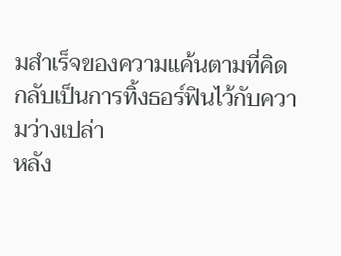มสำเร็จของความแค้นตามที่คิด กลับเป็นการทิ้งธอร์ฟินไว้กับความว่างเปล่า
หลัง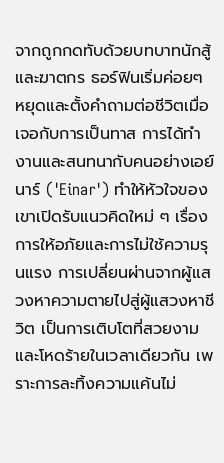จากถูกกดทับด้วยบทบาทนักสู้และฆาตกร ธอร์ฟินเริ่มค่อยๆ หยุดและตั้งคำถามต่อชีวิตเมื่อเจอกับการเป็นทาส การได้ทำงานและสนทนากับคนอย่างเอย์นาร์ ('Einar') ทำให้หัวใจของเขาเปิดรับแนวคิดใหม่ ๆ เรื่องการให้อภัยและการไม่ใช้ความรุนแรง การเปลี่ยนผ่านจากผู้แสวงหาความตายไปสู่ผู้แสวงหาชีวิต เป็นการเติบโตที่สวยงามและโหดร้ายในเวลาเดียวกัน เพราะการละทิ้งความแค้นไม่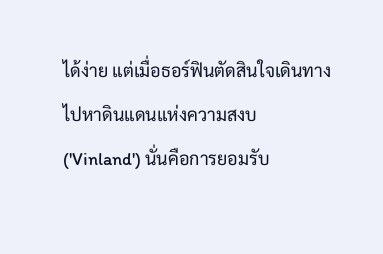ได้ง่าย แต่เมื่อธอร์ฟินตัดสินใจเดินทางไปหาดินแดนแห่งความสงบ ('Vinland') นั่นคือการยอมรับ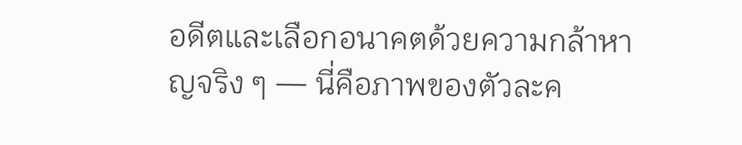อดีตและเลือกอนาคตด้วยความกล้าหาญจริง ๆ — นี่คือภาพของตัวละค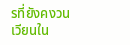รที่ยังคงวนเวียนใน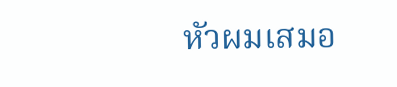หัวผมเสมอ